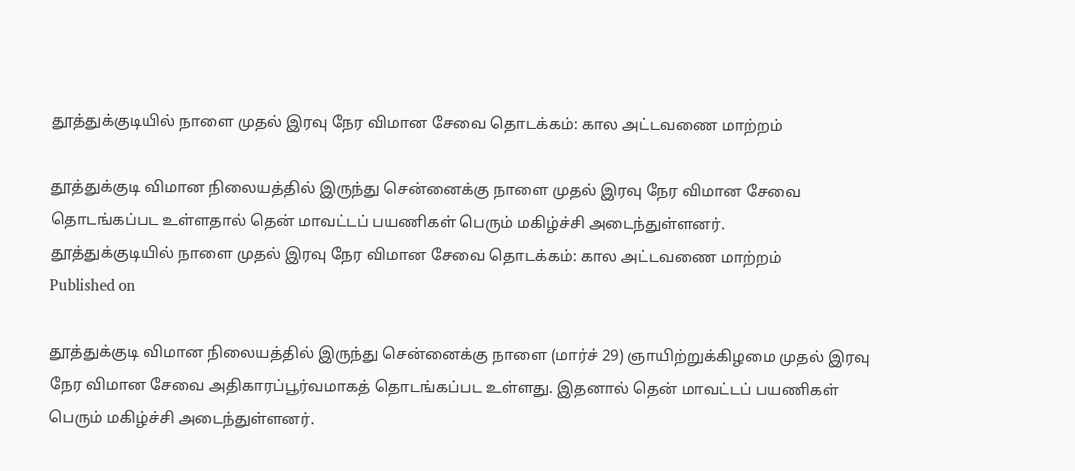தூத்துக்குடியில் நாளை முதல் இரவு நேர விமான சேவை தொடக்கம்: கால அட்டவணை மாற்றம்

தூத்துக்குடி விமான நிலையத்தில் இருந்து சென்னைக்கு நாளை முதல் இரவு நேர விமான சேவை தொடங்கப்பட உள்ளதால் தென் மாவட்டப் பயணிகள் பெரும் மகிழ்ச்சி அடைந்துள்ளனர்.
தூத்துக்குடியில் நாளை முதல் இரவு நேர விமான சேவை தொடக்கம்: கால அட்டவணை மாற்றம்
Published on

தூத்துக்குடி விமான நிலையத்தில் இருந்து சென்னைக்கு நாளை (மார்ச் 29) ஞாயிற்றுக்கிழமை முதல் இரவு நேர விமான சேவை அதிகாரப்பூர்வமாகத் தொடங்கப்பட உள்ளது. இதனால் தென் மாவட்டப் பயணிகள் பெரும் மகிழ்ச்சி அடைந்துள்ளனர்.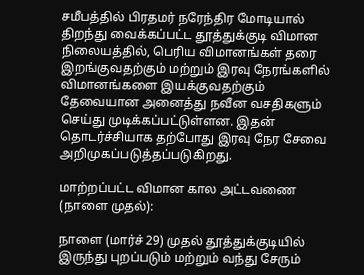சமீபத்தில் பிரதமர் நரேந்திர மோடியால் திறந்து வைக்கப்பட்ட தூத்துக்குடி விமான நிலையத்தில், பெரிய விமானங்கள் தரை இறங்குவதற்கும் மற்றும் இரவு நேரங்களில் விமானங்களை இயக்குவதற்கும் தேவையான அனைத்து நவீன வசதிகளும் செய்து முடிக்கப்பட்டுள்ளன. இதன் தொடர்ச்சியாக தற்போது இரவு நேர சேவை அறிமுகப்படுத்தப்படுகிறது.

மாற்றப்பட்ட விமான கால அட்டவணை (நாளை முதல்):

நாளை (மார்ச் 29) முதல் தூத்துக்குடியில் இருந்து புறப்படும் மற்றும் வந்து சேரும்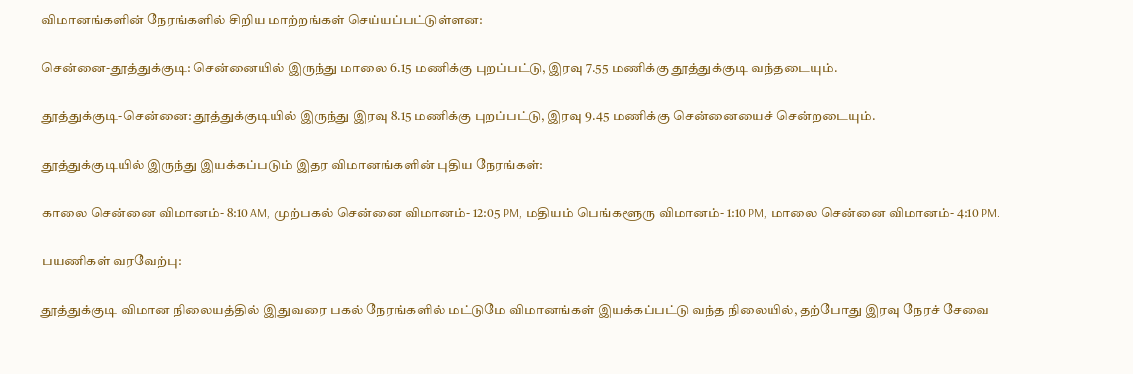விமானங்களின் நேரங்களில் சிறிய மாற்றங்கள் செய்யப்பட்டுள்ளன:

சென்னை-தூத்துக்குடி: சென்னையில் இருந்து மாலை 6.15 மணிக்கு புறப்பட்டு, இரவு 7.55 மணிக்கு தூத்துக்குடி வந்தடையும்.

தூத்துக்குடி-சென்னை: தூத்துக்குடியில் இருந்து இரவு 8.15 மணிக்கு புறப்பட்டு, இரவு 9.45 மணிக்கு சென்னையைச் சென்றடையும்.

தூத்துக்குடியில் இருந்து இயக்கப்படும் இதர விமானங்களின் புதிய நேரங்கள்:

காலை சென்னை விமானம்- 8:10 AM, முற்பகல் சென்னை விமானம்- 12:05 PM, மதியம் பெங்களூரு விமானம்- 1:10 PM, மாலை சென்னை விமானம்- 4:10 PM.

பயணிகள் வரவேற்பு:

தூத்துக்குடி விமான நிலையத்தில் இதுவரை பகல் நேரங்களில் மட்டுமே விமானங்கள் இயக்கப்பட்டு வந்த நிலையில், தற்போது இரவு நேரச் சேவை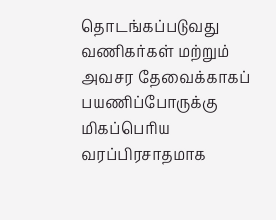தொடங்கப்படுவது வணிகர்கள் மற்றும் அவசர தேவைக்காகப் பயணிப்போருக்கு மிகப்பெரிய வரப்பிரசாதமாக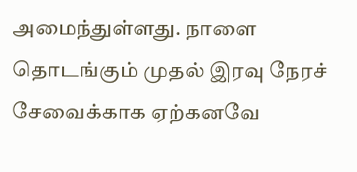அமைந்துள்ளது. நாளை தொடங்கும் முதல் இரவு நேரச் சேவைக்காக ஏற்கனவே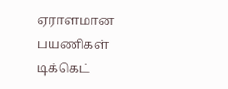ஏராளமான பயணிகள் டிக்கெட்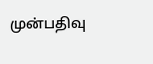முன்பதிவு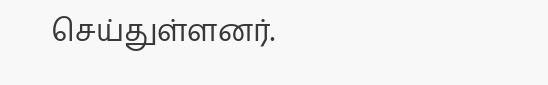செய்துள்ளனர்.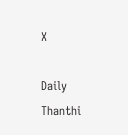X

Daily Thanthi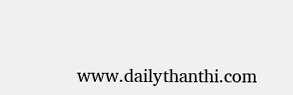www.dailythanthi.com